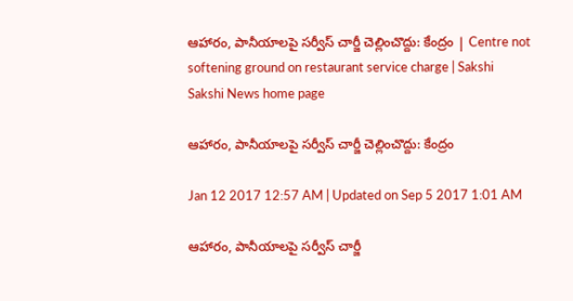ఆహారం, పానీయాలపై సర్వీస్‌ చార్జీ చెల్లించొద్దు: కేంద్రం | Centre not softening ground on restaurant service charge | Sakshi
Sakshi News home page

ఆహారం, పానీయాలపై సర్వీస్‌ చార్జీ చెల్లించొద్దు: కేంద్రం

Jan 12 2017 12:57 AM | Updated on Sep 5 2017 1:01 AM

ఆహారం, పానీయాలపై సర్వీస్‌ చార్జీ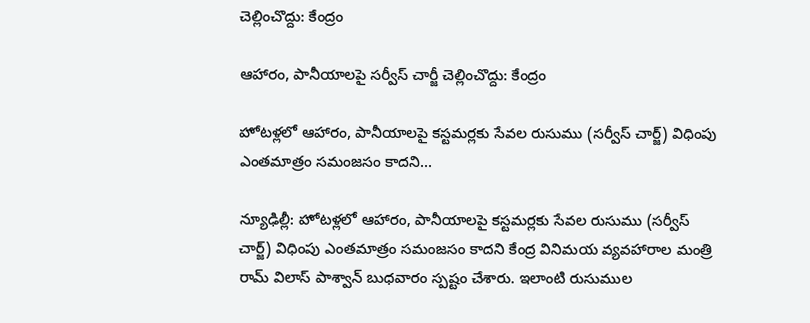చెల్లించొద్దు: కేంద్రం

ఆహారం, పానీయాలపై సర్వీస్‌ చార్జీ చెల్లించొద్దు: కేంద్రం

హోటళ్లలో ఆహారం, పానీయాలపై కస్టమర్లకు సేవల రుసుము (సర్వీస్‌ చార్జ్‌) విధింపు ఎంతమాత్రం సమంజసం కాదని...

న్యూఢిల్లీ: హోటళ్లలో ఆహారం, పానీయాలపై కస్టమర్లకు సేవల రుసుము (సర్వీస్‌ చార్జ్‌) విధింపు ఎంతమాత్రం సమంజసం కాదని కేంద్ర వినిమయ వ్యవహారాల మంత్రి రామ్‌ విలాస్‌ పాశ్వాన్‌ బుధవారం స్పష్టం చేశారు. ఇలాంటి రుసుముల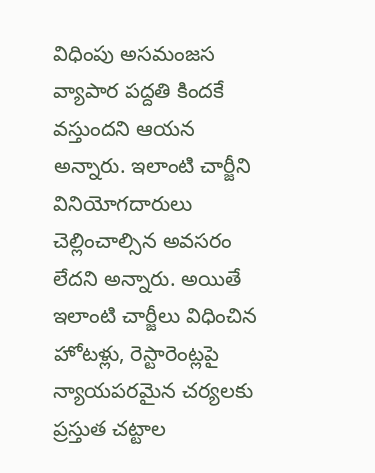విధింపు అసమంజస వ్యాపార పద్దతి కిందకే వస్తుందని ఆయన అన్నారు. ఇలాంటి చార్జీని వినియోగదారులు చెల్లించాల్సిన అవసరం లేదని అన్నారు. అయితే ఇలాంటి చార్జీలు విధించిన హోటళ్లు, రెస్టారెంట్లపై న్యాయపరమైన చర్యలకు ప్రస్తుత చట్టాల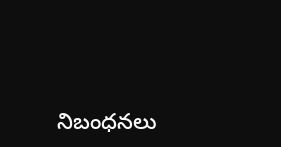నిబంధనలు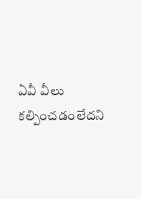ఏవీ వీలు కల్పించడంలేదని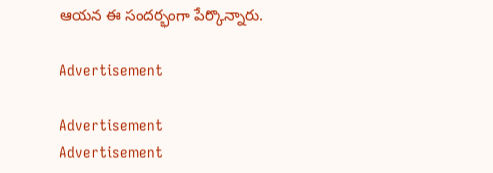ఆయన ఈ సందర్భంగా పేర్కొన్నారు.

Advertisement

Advertisement
Advertisement